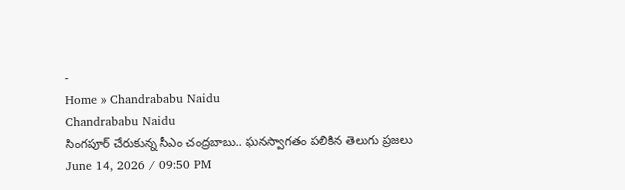-
Home » Chandrababu Naidu
Chandrababu Naidu
సింగపూర్ చేరుకున్న సీఎం చంద్రబాబు.. ఘనస్వాగతం పలికిన తెలుగు ప్రజలు
June 14, 2026 / 09:50 PM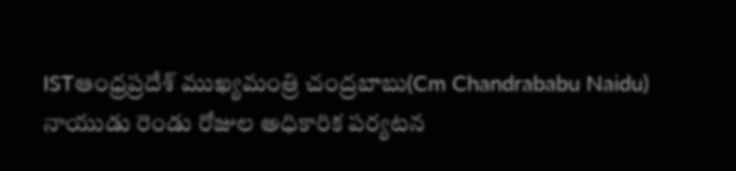ISTఆంధ్రప్రదేశ్ ముఖ్యమంత్రి చంద్రబాబు(Cm Chandrababu Naidu) నాయుడు రెండు రోజుల అధికారిక పర్యటన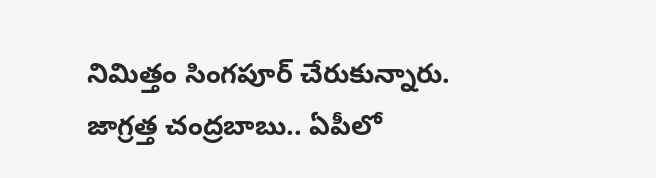నిమిత్తం సింగపూర్ చేరుకున్నారు.
జాగ్రత్త చంద్రబాబు.. ఏపీలో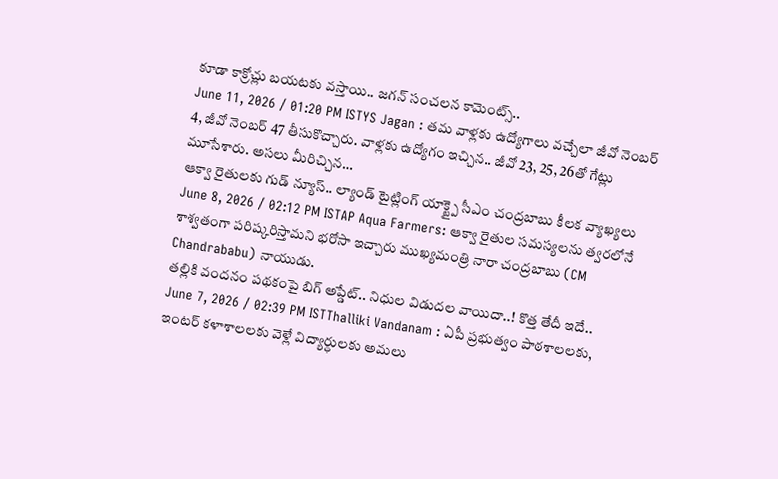కూడా కాక్రోచ్లు బయటకు వస్తాయి.. జగన్ సంచలన కామెంట్స్..
June 11, 2026 / 01:20 PM ISTYS Jagan : తమ వాళ్లకు ఉద్యోగాలు వచ్చేలా జీవో నెంబర్ 4, జీవో నెంబర్ 47 తీసుకొచ్చారు. వాళ్లకు ఉద్యోగం ఇచ్చిన.. జీవో 23, 25, 26తో గేట్లు మూసేశారు. అసలు మీరిచ్చిన…
ఆక్వా రైతులకు గుడ్ న్యూస్.. ల్యాండ్ టైట్లింగ్ యాక్ట్పై సీఎం చంద్రబాబు కీలక వ్యాఖ్యలు
June 8, 2026 / 02:12 PM ISTAP Aqua Farmers: ఆక్వా రైతుల సమస్యలను త్వరలోనే శాశ్వతంగా పరిష్కరిస్తామని భరోసా ఇచ్చారు ముఖ్యమంత్రి నారా చంద్రబాబు (CM Chandrababu) నాయుడు.
తల్లికి వందనం పథకంపై బిగ్ అప్డేట్.. నిధుల విడుదల వాయిదా..! కొత్త తేదీ ఇదే..
June 7, 2026 / 02:39 PM ISTThalliki Vandanam : ఏపీ ప్రభుత్వం పాఠశాలలకు, ఇంటర్ కళాశాలలకు వెళ్లే విద్యార్ధులకు అమలు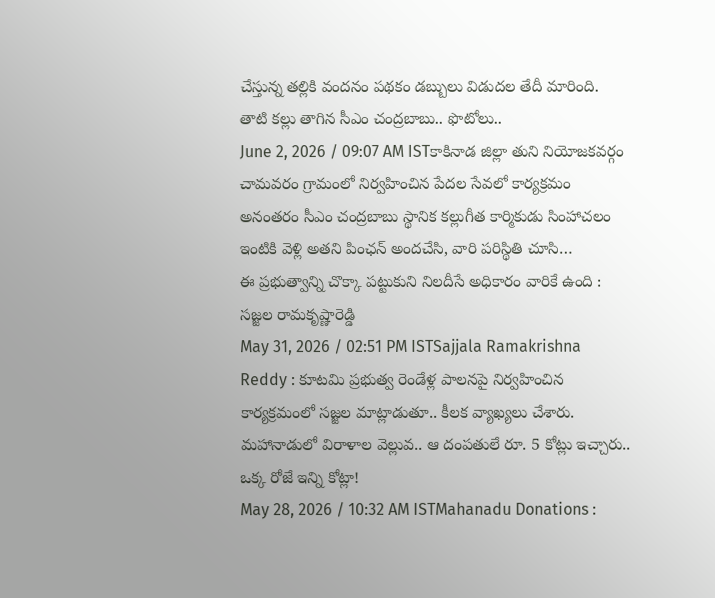చేస్తున్న తల్లికి వందనం పథకం డబ్బులు విడుదల తేదీ మారింది.
తాటి కల్లు తాగిన సీఎం చంద్రబాబు.. ఫొటోలు..
June 2, 2026 / 09:07 AM ISTకాకినాడ జిల్లా తుని నియోజకవర్గం చామవరం గ్రామంలో నిర్వహించిన పేదల సేవలో కార్యక్రమం అనంతరం సీఎం చంద్రబాబు స్థానిక కల్లుగీత కార్మికుడు సింహాచలం ఇంటికి వెళ్లి అతని పింఛన్ అందచేసి, వారి పరిస్థితి చూసి…
ఈ ప్రభుత్వాన్ని చొక్కా పట్టుకుని నిలదీసే అధికారం వారికే ఉంది : సజ్జల రామకృష్ణారెడ్డి
May 31, 2026 / 02:51 PM ISTSajjala Ramakrishna Reddy : కూటమి ప్రభుత్వ రెండేళ్ల పాలనపై నిర్వహించిన కార్యక్రమంలో సజ్జల మాట్లాడుతూ.. కీలక వ్యాఖ్యలు చేశారు.
మహానాడులో విరాళాల వెల్లువ.. ఆ దంపతులే రూ. 5 కోట్లు ఇచ్చారు.. ఒక్క రోజే ఇన్ని కోట్లా!
May 28, 2026 / 10:32 AM ISTMahanadu Donations :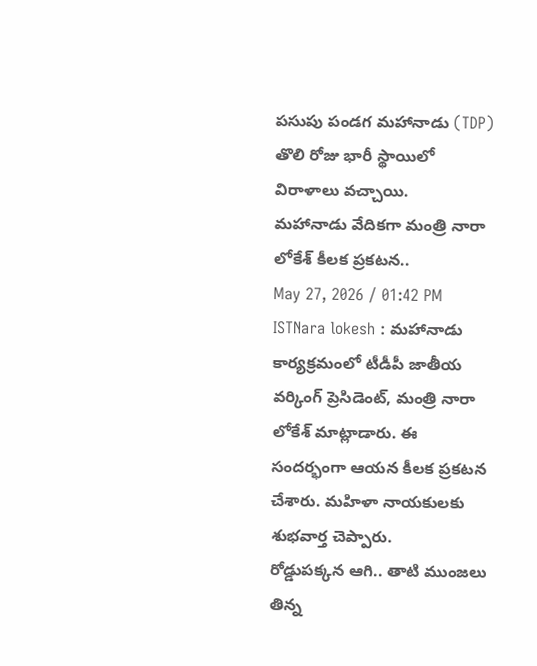పసుపు పండగ మహానాడు (TDP) తొలి రోజు భారీ స్థాయిలో విరాళాలు వచ్చాయి.
మహానాడు వేదికగా మంత్రి నారా లోకేశ్ కీలక ప్రకటన..
May 27, 2026 / 01:42 PM ISTNara lokesh : మహానాడు కార్యక్రమంలో టీడీపీ జాతీయ వర్కింగ్ ప్రెసిడెంట్, మంత్రి నారా లోకేశ్ మాట్లాడారు. ఈ సందర్భంగా ఆయన కీలక ప్రకటన చేశారు. మహిళా నాయకులకు శుభవార్త చెప్పారు.
రోడ్డుపక్కన ఆగి.. తాటి ముంజలు తిన్న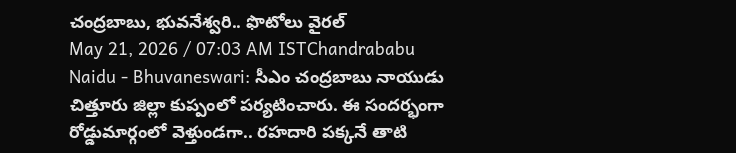చంద్రబాబు, భువనేశ్వరి.. ఫొటోలు వైరల్
May 21, 2026 / 07:03 AM ISTChandrababu Naidu - Bhuvaneswari: సీఎం చంద్రబాబు నాయుడు చిత్తూరు జిల్లా కుప్పంలో పర్యటించారు. ఈ సందర్భంగా రోడ్డుమార్గంలో వెళ్తుండగా.. రహదారి పక్కనే తాటి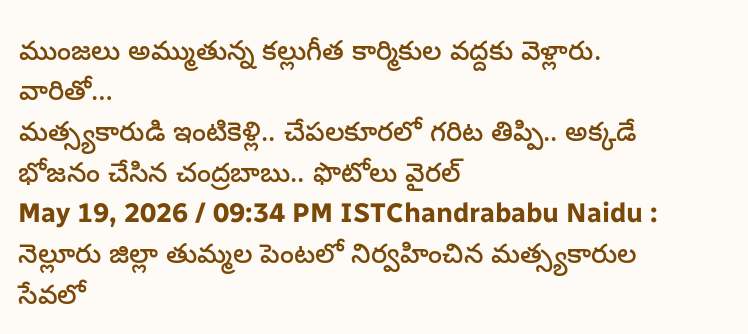ముంజలు అమ్ముతున్న కల్లుగీత కార్మికుల వద్దకు వెళ్లారు. వారితో…
మత్స్యకారుడి ఇంటికెళ్లి.. చేపలకూరలో గరిట తిప్పి.. అక్కడే భోజనం చేసిన చంద్రబాబు.. ఫొటోలు వైరల్
May 19, 2026 / 09:34 PM ISTChandrababu Naidu : నెల్లూరు జిల్లా తుమ్మల పెంటలో నిర్వహించిన మత్స్యకారుల సేవలో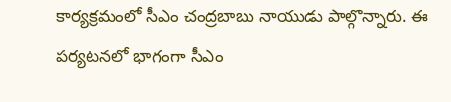కార్యక్రమంలో సీఎం చంద్రబాబు నాయుడు పాల్గొన్నారు. ఈ పర్యటనలో భాగంగా సీఎం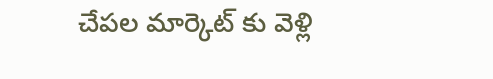చేపల మార్కెట్ కు వెళ్లి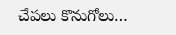చేపలు కొనుగోలు…